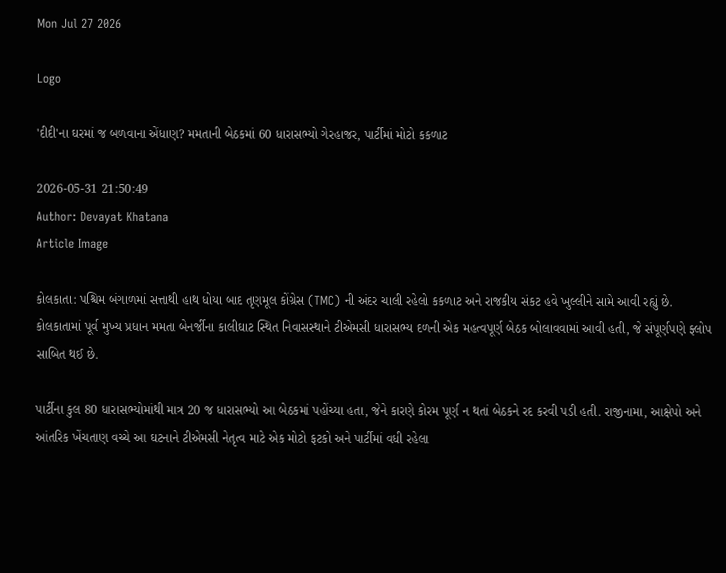Mon Jul 27 2026

Logo

'દીદી'ના ઘરમાં જ બળવાના એંધાણ? મમતાની બેઠકમાં 60 ધારાસભ્યો ગેરહાજર, પાર્ટીમાં મોટો કકળાટ

2026-05-31 21:50:49
Author: Devayat Khatana
Article Image

કોલકાતા: પશ્ચિમ બંગાળમાં સત્તાથી હાથ ધોયા બાદ તૃણમૂલ કોંગ્રેસ (TMC) ની અંદર ચાલી રહેલો કકળાટ અને રાજકીય સંકટ હવે ખુલ્લીને સામે આવી રહ્યું છે. કોલકાતામાં પૂર્વ મુખ્ય પ્રધાન મમતા બેનર્જીના કાલીઘાટ સ્થિત નિવાસસ્થાને ટીએમસી ધારાસભ્ય દળની એક મહત્વપૂર્ણ બેઠક બોલાવવામાં આવી હતી, જે સંપૂર્ણપણે ફ્લોપ સાબિત થઈ છે.

પાર્ટીના કુલ 80 ધારાસભ્યોમાંથી માત્ર 20 જ ધારાસભ્યો આ બેઠકમાં પહોંચ્યા હતા, જેને કારણે કોરમ પૂર્ણ ન થતાં બેઠકને રદ કરવી પડી હતી. રાજીનામા, આક્ષેપો અને આંતરિક ખેંચતાણ વચ્ચે આ ઘટનાને ટીએમસી નેતૃત્વ માટે એક મોટો ફટકો અને પાર્ટીમાં વધી રહેલા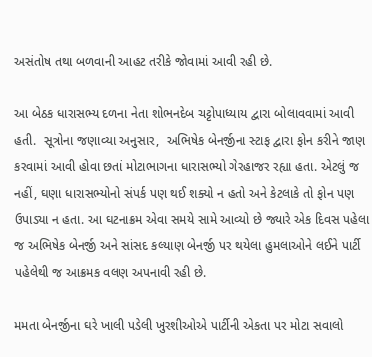અસંતોષ તથા બળવાની આહટ તરીકે જોવામાં આવી રહી છે.

આ બેઠક ધારાસભ્ય દળના નેતા શોભનદેબ ચટ્ટોપાધ્યાય દ્વારા બોલાવવામાં આવી હતી.  સૂત્રોના જણાવ્યા અનુસાર,  અભિષેક બેનર્જીના સ્ટાફ દ્વારા ફોન કરીને જાણ કરવામાં આવી હોવા છતાં મોટાભાગના ધારાસભ્યો ગેરહાજર રહ્યા હતા. એટલું જ નહીં, ઘણા ધારાસભ્યોનો સંપર્ક પણ થઈ શક્યો ન હતો અને કેટલાકે તો ફોન પણ ઉપાડ્યા ન હતા. આ ઘટનાક્રમ એવા સમયે સામે આવ્યો છે જ્યારે એક દિવસ પહેલા જ અભિષેક બેનર્જી અને સાંસદ કલ્યાણ બેનર્જી પર થયેલા હુમલાઓને લઈને પાર્ટી પહેલેથી જ આક્રમક વલણ અપનાવી રહી છે.

મમતા બેનર્જીના ઘરે ખાલી પડેલી ખુરશીઓએ પાર્ટીની એકતા પર મોટા સવાલો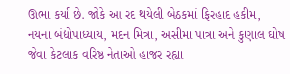ઊભા કર્યા છે. જોકે આ રદ થયેલી બેઠકમાં ફિરહાદ હકીમ, નયના બંદ્યોપાધ્યાય, મદન મિત્રા, અસીમા પાત્રા અને કુણાલ ઘોષ જેવા કેટલાક વરિષ્ઠ નેતાઓ હાજર રહ્યા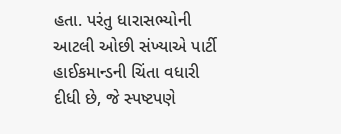હતા. પરંતુ ધારાસભ્યોની આટલી ઓછી સંખ્યાએ પાર્ટી હાઈકમાન્ડની ચિંતા વધારી દીધી છે, જે સ્પષ્ટપણે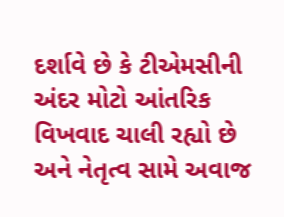દર્શાવે છે કે ટીએમસીની અંદર મોટો આંતરિક વિખવાદ ચાલી રહ્યો છે અને નેતૃત્વ સામે અવાજ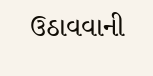ઉઠાવવાની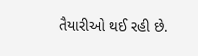તૈયારીઓ થઈ રહી છે.